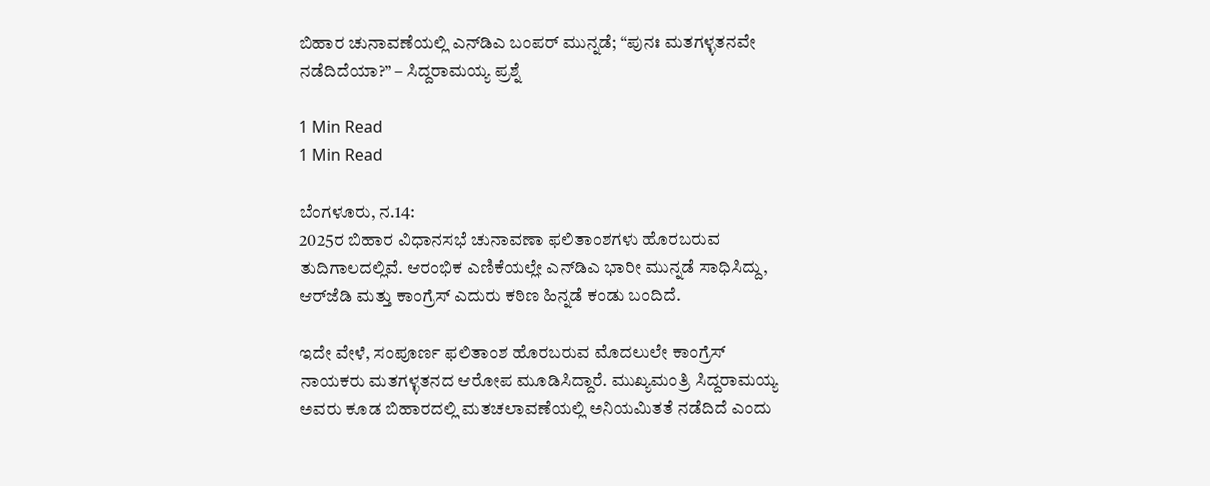ಬಿಹಾರ ಚುನಾವಣೆಯಲ್ಲಿ ಎನ್‌ಡಿಎ ಬಂಪರ್ ಮುನ್ನಡೆ; “ಪುನಃ ಮತಗಳ್ಳತನವೇ ನಡೆದಿದೆಯಾ?” – ಸಿದ್ದರಾಮಯ್ಯ ಪ್ರಶ್ನೆ

1 Min Read
1 Min Read

ಬೆಂಗಳೂರು, ನ.14:
2025ರ ಬಿಹಾರ ವಿಧಾನಸಭೆ ಚುನಾವಣಾ ಫಲಿತಾಂಶಗಳು ಹೊರಬರುವ ತುದಿಗಾಲದಲ್ಲಿವೆ. ಆರಂಭಿಕ ಎಣಿಕೆಯಲ್ಲೇ ಎನ್‌ಡಿಎ ಭಾರೀ ಮುನ್ನಡೆ ಸಾಧಿಸಿದ್ದು, ಆರ್‌ಜೆಡಿ ಮತ್ತು ಕಾಂಗ್ರೆಸ್ ಎದುರು ಕಠಿಣ ಹಿನ್ನಡೆ ಕಂಡು ಬಂದಿದೆ.

ಇದೇ ವೇಳೆ, ಸಂಪೂರ್ಣ ಫಲಿತಾಂಶ ಹೊರಬರುವ ಮೊದಲುಲೇ ಕಾಂಗ್ರೆಸ್ ನಾಯಕರು ಮತಗಳ್ಳತನದ ಆರೋಪ ಮೂಡಿಸಿದ್ದಾರೆ. ಮುಖ್ಯಮಂತ್ರಿ ಸಿದ್ದರಾಮಯ್ಯ ಅವರು ಕೂಡ ಬಿಹಾರದಲ್ಲಿ ಮತಚಲಾವಣೆಯಲ್ಲಿ ಅನಿಯಮಿತತೆ ನಡೆದಿದೆ ಎಂದು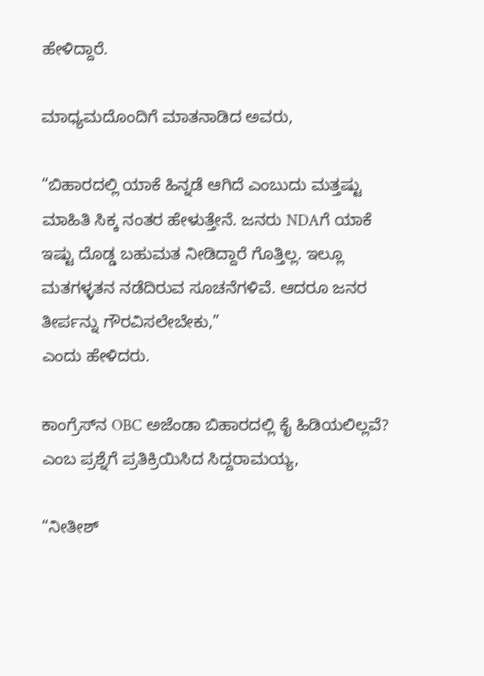ಹೇಳಿದ್ದಾರೆ.

ಮಾಧ್ಯಮದೊಂದಿಗೆ ಮಾತನಾಡಿದ ಅವರು,

“ಬಿಹಾರದಲ್ಲಿ ಯಾಕೆ ಹಿನ್ನಡೆ ಆಗಿದೆ ಎಂಬುದು ಮತ್ತಷ್ಟು ಮಾಹಿತಿ ಸಿಕ್ಕ ನಂತರ ಹೇಳುತ್ತೇನೆ. ಜನರು NDAಗೆ ಯಾಕೆ ಇಷ್ಟು ದೊಡ್ಡ ಬಹುಮತ ನೀಡಿದ್ದಾರೆ ಗೊತ್ತಿಲ್ಲ. ಇಲ್ಲೂ ಮತಗಳ್ಳತನ ನಡೆದಿರುವ ಸೂಚನೆಗಳಿವೆ. ಆದರೂ ಜನರ ತೀರ್ಪನ್ನು ಗೌರವಿಸಲೇಬೇಕು,”
ಎಂದು ಹೇಳಿದರು.

ಕಾಂಗ್ರೆಸ್‌ನ OBC ಅಜೆಂಡಾ ಬಿಹಾರದಲ್ಲಿ ಕೈ ಹಿಡಿಯಲಿಲ್ಲವೆ? ಎಂಬ ಪ್ರಶ್ನೆಗೆ ಪ್ರತಿಕ್ರಿಯಿಸಿದ ಸಿದ್ದರಾಮಯ್ಯ,

“ನೀತೀಶ್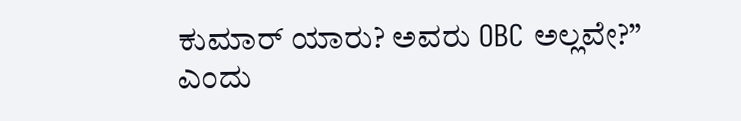ಕುಮಾರ್ ಯಾರು? ಅವರು OBC ಅಲ್ಲವೇ?”
ಎಂದು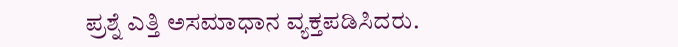ಪ್ರಶ್ನೆ ಎತ್ತಿ ಅಸಮಾಧಾನ ವ್ಯಕ್ತಪಡಿಸಿದರು.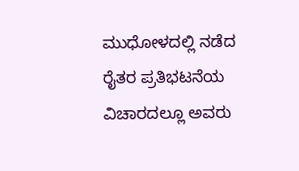ಮುಧೋಳದಲ್ಲಿ ನಡೆದ ರೈತರ ಪ್ರತಿಭಟನೆಯ ವಿಚಾರದಲ್ಲೂ ಅವರು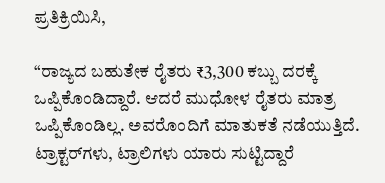ಪ್ರತಿಕ್ರಿಯಿಸಿ,

“ರಾಜ್ಯದ ಬಹುತೇಕ ರೈತರು ₹3,300 ಕಬ್ಬು ದರಕ್ಕೆ ಒಪ್ಪಿಕೊಂಡಿದ್ದಾರೆ. ಆದರೆ ಮುಧೋಳ ರೈತರು ಮಾತ್ರ ಒಪ್ಪಿಕೊಂಡಿಲ್ಲ. ಅವರೊಂದಿಗೆ ಮಾತುಕತೆ ನಡೆಯುತ್ತಿದೆ. ಟ್ರಾಕ್ಟರ್‌ಗಳು, ಟ್ರಾಲಿಗಳು ಯಾರು ಸುಟ್ಟಿದ್ದಾರೆ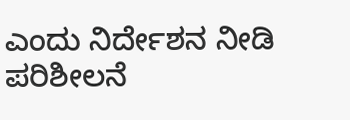ಎಂದು ನಿರ್ದೇಶನ ನೀಡಿ ಪರಿಶೀಲನೆ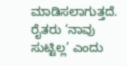ಮಾಡಿಸಲಾಗುತ್ತದೆ. ರೈತರು ‘ನಾವು ಸುಟ್ಟಿಲ್ಲ’ ಎಂದು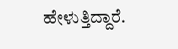ಹೇಳುತ್ತಿದ್ದಾರೆ.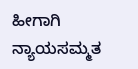ಹೀಗಾಗಿ ನ್ಯಾಯಸಮ್ಮತ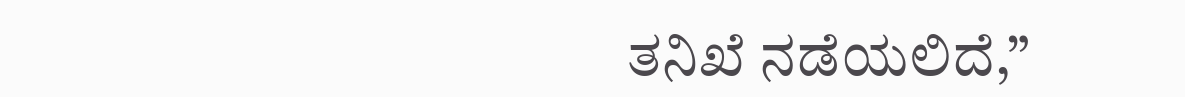ತನಿಖೆ ನಡೆಯಲಿದೆ,”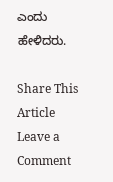ಎಂದು ಹೇಳಿದರು.

Share This Article
Leave a Comment